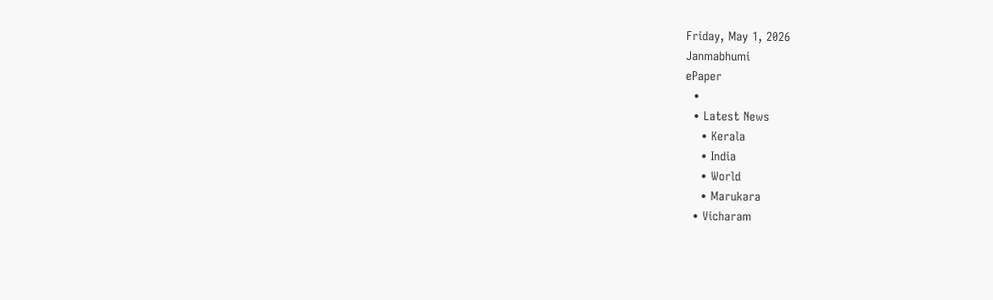Friday, May 1, 2026
Janmabhumi
ePaper
  •
  • Latest News
    • Kerala
    • India
    • World
    • Marukara
  • Vicharam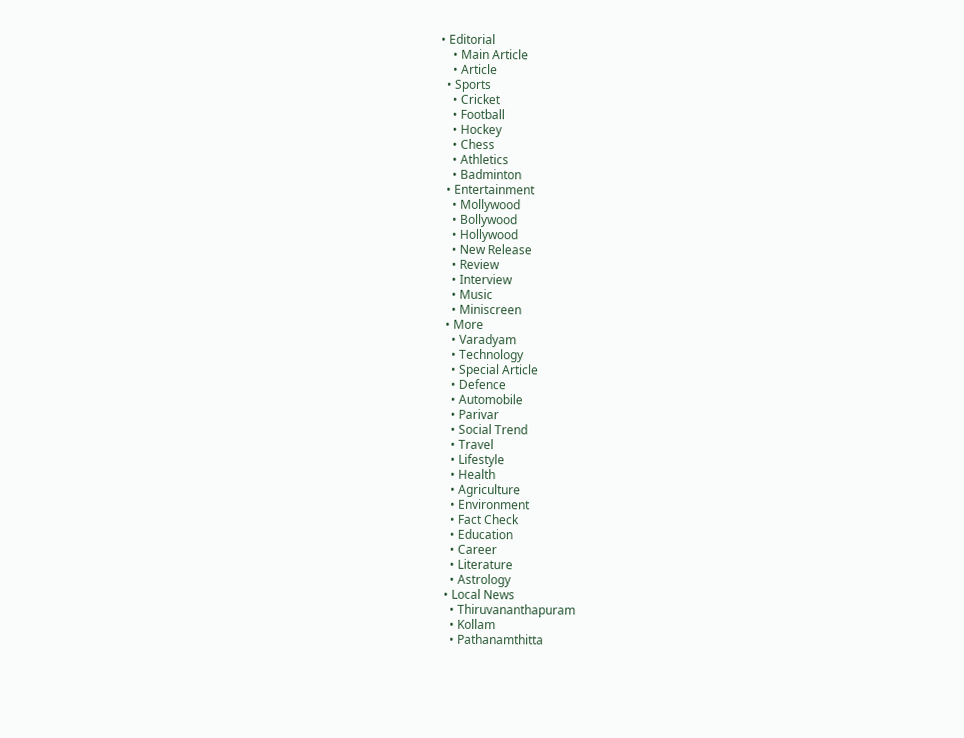• Editorial
    • Main Article
    • Article
  • Sports
    • Cricket
    • Football
    • Hockey
    • Chess
    • Athletics
    • Badminton
  • Entertainment
    • Mollywood
    • Bollywood
    • Hollywood
    • New Release
    • Review
    • Interview
    • Music
    • Miniscreen
  • More
    • Varadyam
    • Technology
    • Special Article
    • Defence
    • Automobile
    • Parivar
    • Social Trend
    • Travel
    • Lifestyle
    • Health
    • Agriculture
    • Environment
    • Fact Check
    • Education
    • Career
    • Literature
    • Astrology
  • Local News
    • Thiruvananthapuram
    • Kollam
    • Pathanamthitta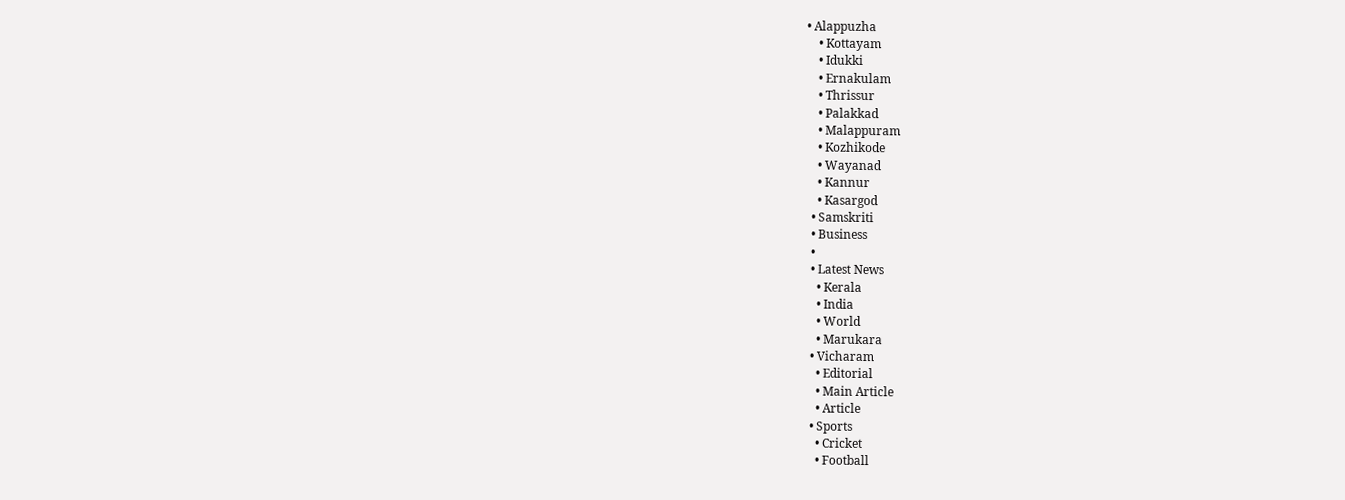• Alappuzha
    • Kottayam
    • Idukki
    • Ernakulam
    • Thrissur
    • Palakkad
    • Malappuram
    • Kozhikode
    • Wayanad
    • Kannur
    • Kasargod
  • Samskriti
  • Business
  •
  • Latest News
    • Kerala
    • India
    • World
    • Marukara
  • Vicharam
    • Editorial
    • Main Article
    • Article
  • Sports
    • Cricket
    • Football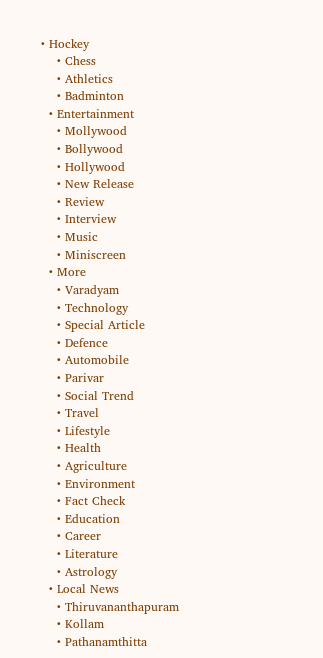• Hockey
    • Chess
    • Athletics
    • Badminton
  • Entertainment
    • Mollywood
    • Bollywood
    • Hollywood
    • New Release
    • Review
    • Interview
    • Music
    • Miniscreen
  • More
    • Varadyam
    • Technology
    • Special Article
    • Defence
    • Automobile
    • Parivar
    • Social Trend
    • Travel
    • Lifestyle
    • Health
    • Agriculture
    • Environment
    • Fact Check
    • Education
    • Career
    • Literature
    • Astrology
  • Local News
    • Thiruvananthapuram
    • Kollam
    • Pathanamthitta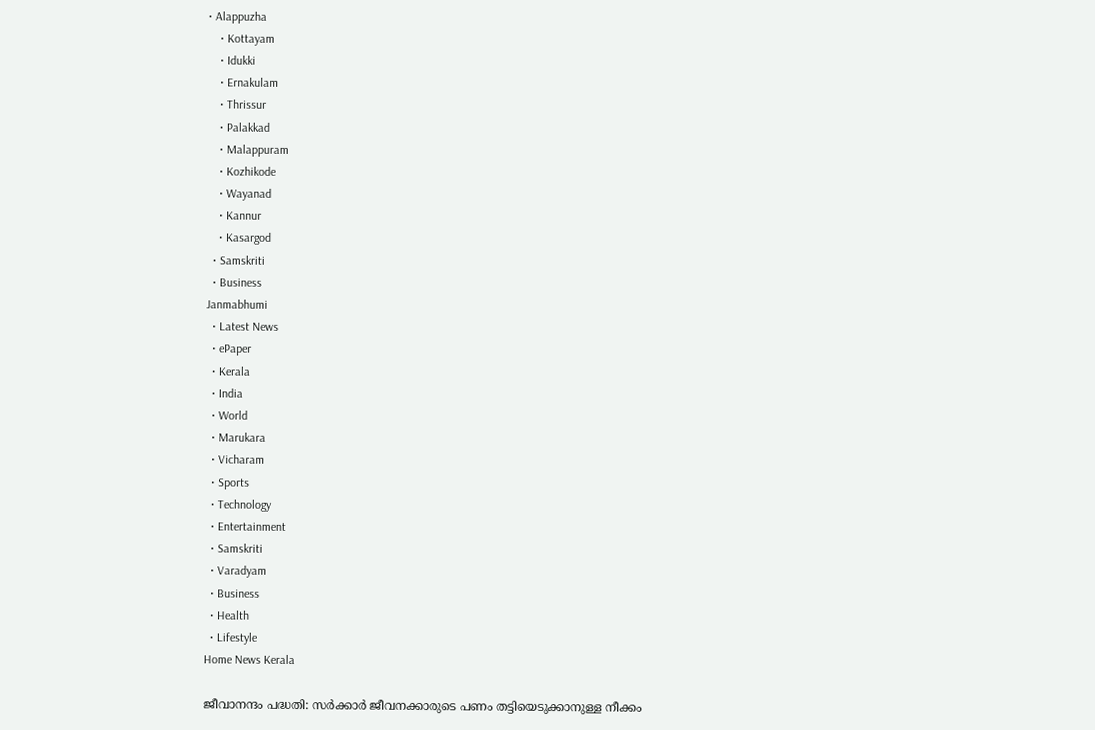• Alappuzha
    • Kottayam
    • Idukki
    • Ernakulam
    • Thrissur
    • Palakkad
    • Malappuram
    • Kozhikode
    • Wayanad
    • Kannur
    • Kasargod
  • Samskriti
  • Business
Janmabhumi
  • Latest News
  • ePaper
  • Kerala
  • India
  • World
  • Marukara
  • Vicharam
  • Sports
  • Technology
  • Entertainment
  • Samskriti
  • Varadyam
  • Business
  • Health
  • Lifestyle
Home News Kerala

ജീവാനന്ദം പദ്ധതി: സര്‍ക്കാര്‍ ജീവനക്കാരുടെ പണം തട്ടിയെടുക്കാനുള്ള നീക്കം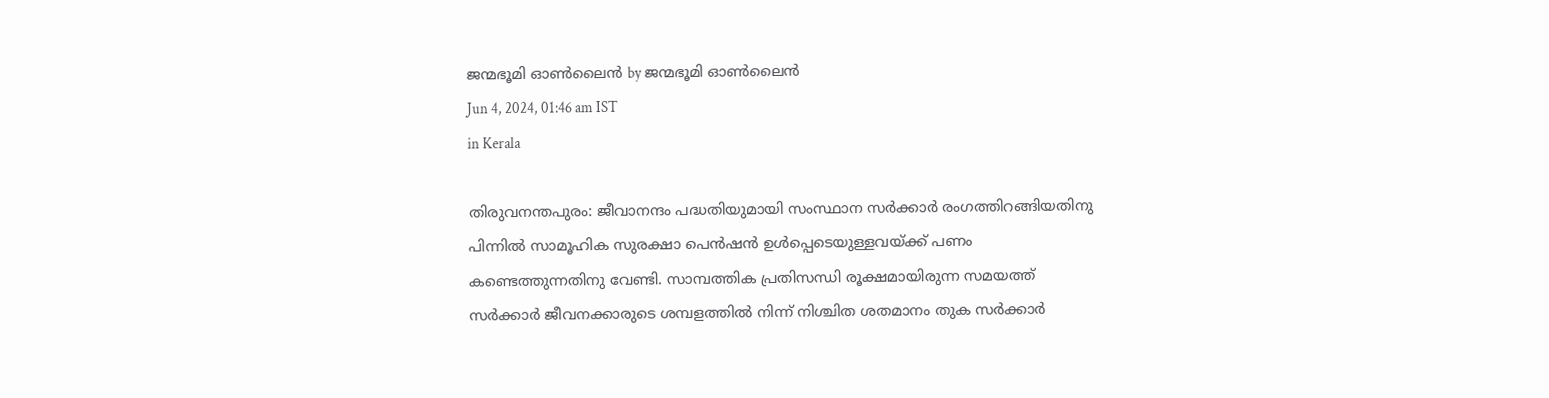ജന്മഭൂമി ഓണ്‍ലൈന്‍ by ജന്മഭൂമി ഓണ്‍ലൈന്‍
Jun 4, 2024, 01:46 am IST
in Kerala

തിരുവനന്തപുരം: ജീവാനന്ദം പദ്ധതിയുമായി സംസ്ഥാന സര്‍ക്കാര്‍ രംഗത്തിറങ്ങിയതിനു പിന്നില്‍ സാമൂഹിക സുരക്ഷാ പെന്‍ഷന്‍ ഉള്‍പ്പെടെയുള്ളവയ്‌ക്ക് പണം കണ്ടെത്തുന്നതിനു വേണ്ടി. സാമ്പത്തിക പ്രതിസന്ധി രൂക്ഷമായിരുന്ന സമയത്ത് സര്‍ക്കാര്‍ ജീവനക്കാരുടെ ശമ്പളത്തില്‍ നിന്ന് നിശ്ചിത ശതമാനം തുക സര്‍ക്കാര്‍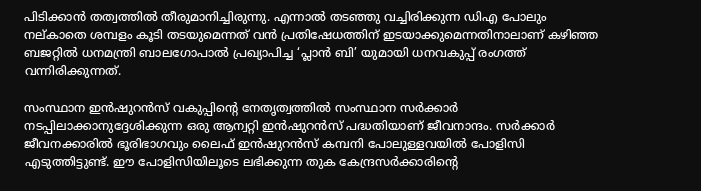പിടിക്കാന്‍ തത്വത്തില്‍ തീരുമാനിച്ചിരുന്നു. എന്നാല്‍ തടഞ്ഞു വച്ചിരിക്കുന്ന ഡിഎ പോലും നല്കാതെ ശമ്പളം കൂടി തടയുമെന്നത് വന്‍ പ്രതിഷേധത്തിന് ഇടയാക്കുമെന്നതിനാലാണ് കഴിഞ്ഞ ബജറ്റില്‍ ധനമന്ത്രി ബാലഗോപാല്‍ പ്രഖ്യാപിച്ച ‘പ്ലാന്‍ ബി’ യുമായി ധനവകുപ്പ് രംഗത്ത് വന്നിരിക്കുന്നത്.

സംസ്ഥാന ഇന്‍ഷുറന്‍സ് വകുപ്പിന്റെ നേതൃത്വത്തില്‍ സംസ്ഥാന സര്‍ക്കാര്‍ നടപ്പിലാക്കാനുദ്ദേശിക്കുന്ന ഒരു ആന്വറ്റി ഇന്‍ഷുറന്‍സ് പദ്ധതിയാണ് ജീവനാന്ദം. സര്‍ക്കാര്‍ ജീവനക്കാരില്‍ ഭൂരിഭാഗവും ലൈഫ് ഇന്‍ഷുറന്‍സ് കമ്പനി പോലുള്ളവയില്‍ പോളിസി എടുത്തിട്ടുണ്ട്. ഈ പോളിസിയിലൂടെ ലഭിക്കുന്ന തുക കേന്ദ്രസര്‍ക്കാരിന്റെ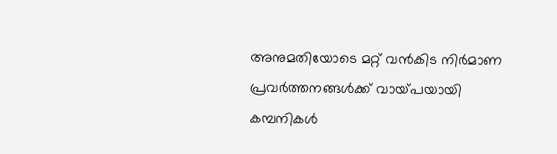അനുമതിയോടെ മറ്റ് വന്‍കിട നിര്‍മാണ പ്രവര്‍ത്തനങ്ങള്‍ക്ക് വായ്‌പയായി കമ്പനികള്‍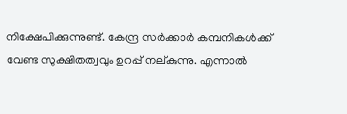നിക്ഷേപിക്കുന്നുണ്ട്. കേന്ദ്ര സര്‍ക്കാര്‍ കമ്പനികള്‍ക്ക് വേണ്ട സുക്ഷിതത്വവും ഉറപ്പ് നല്കുന്നു. എന്നാല്‍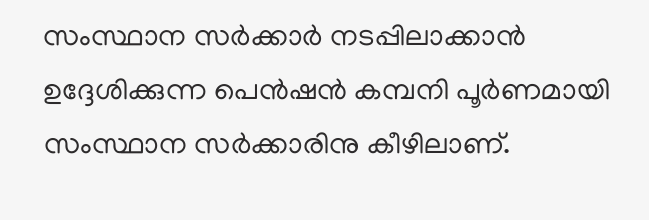സംസ്ഥാന സര്‍ക്കാര്‍ നടപ്പിലാക്കാന്‍ ഉദ്ദേശിക്കുന്ന പെന്‍ഷന്‍ കമ്പനി പൂര്‍ണമായി സംസ്ഥാന സര്‍ക്കാരിനു കീഴിലാണ്.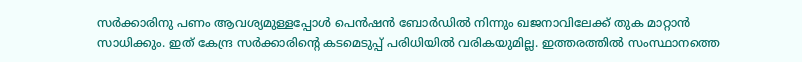സര്‍ക്കാരിനു പണം ആവശ്യമുള്ളപ്പോള്‍ പെന്‍ഷന്‍ ബോര്‍ഡില്‍ നിന്നും ഖജനാവിലേക്ക് തുക മാറ്റാന്‍ സാധിക്കും. ഇത് കേന്ദ്ര സര്‍ക്കാരിന്റെ കടമെടുപ്പ് പരിധിയില്‍ വരികയുമില്ല. ഇത്തരത്തില്‍ സംസ്ഥാനത്തെ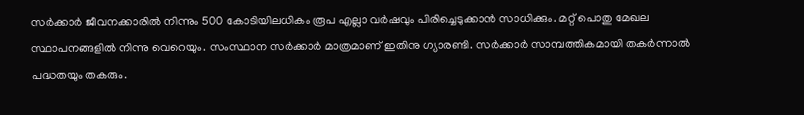സര്‍ക്കാര്‍ ജീവനക്കാരില്‍ നിന്നും 500 കോടിയിലധികം രൂപ എല്ലാ വര്‍ഷവും പിരിച്ചെടുക്കാന്‍ സാധിക്കും. മറ്റ് പൊതു മേഖല സ്ഥാപനങ്ങളില്‍ നിന്നു വെറെയും. സംസ്ഥാന സര്‍ക്കാര്‍ മാത്രമാണ് ഇതിനു ഗ്യാരണ്ടി. സര്‍ക്കാര്‍ സാമ്പത്തികമായി തകര്‍ന്നാല്‍ പദ്ധതയും തകരും.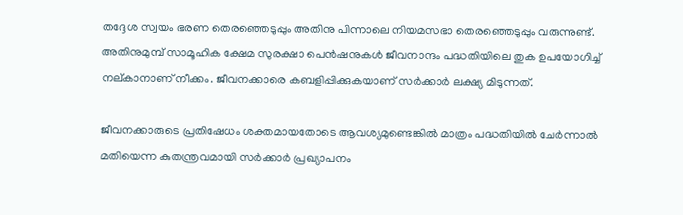തദ്ദേശ സ്വയം ഭരണ തെരഞ്ഞെടുപ്പും അതിനു പിന്നാലെ നിയമസഭാ തെരഞ്ഞെടുപ്പും വരുന്നുണ്ട്. അതിനുമുമ്പ് സാമൂഹിക ക്ഷേമ സുരക്ഷാ പെന്‍ഷനുകള്‍ ജീവനാന്ദം പദ്ധതിയിലെ തുക ഉപയോഗിച്ച് നല്കാനാണ് നീക്കം. ജീവനക്കാരെ കബളിപ്പിക്കുകയാണ് സര്‍ക്കാര്‍ ലക്ഷ്യ മിടുന്നത്.

ജീവനക്കാരുടെ പ്രതിഷേധം ശക്തമായതോടെ ആവശ്യമുണ്ടെങ്കില്‍ മാത്രം പദ്ധതിയില്‍ ചേര്‍ന്നാല്‍ മതിയെന്ന കുതന്ത്രവമായി സര്‍ക്കാര്‍ പ്രഖ്യാപനം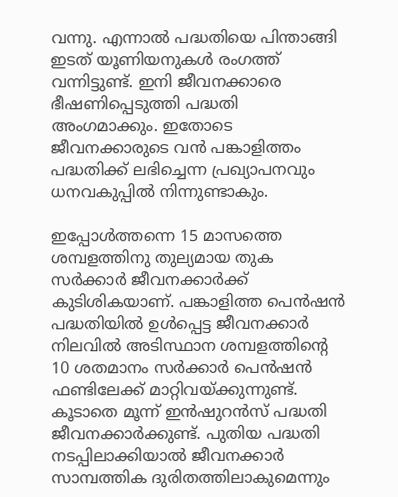വന്നു. എന്നാല്‍ പദ്ധതിയെ പിന്താങ്ങി ഇടത് യൂണിയനുകള്‍ രംഗത്ത് വന്നിട്ടുണ്ട്. ഇനി ജീവനക്കാരെ ഭീഷണിപ്പെടുത്തി പദ്ധതി അംഗമാക്കും. ഇതോടെ ജീവനക്കാരുടെ വന്‍ പങ്കാളിത്തം പദ്ധതിക്ക് ലഭിച്ചെന്ന പ്രഖ്യാപനവും ധനവകുപ്പില്‍ നിന്നുണ്ടാകും.

ഇപ്പോള്‍ത്തന്നെ 15 മാസത്തെ ശമ്പളത്തിനു തുല്യമായ തുക സര്‍ക്കാര്‍ ജീവനക്കാര്‍ക്ക് കുടിശികയാണ്. പങ്കാളിത്ത പെന്‍ഷന്‍ പദ്ധതിയില്‍ ഉള്‍പ്പെട്ട ജീവനക്കാര്‍ നിലവില്‍ അടിസ്ഥാന ശമ്പളത്തിന്റെ 10 ശതമാനം സര്‍ക്കാര്‍ പെന്‍ഷന്‍ ഫണ്ടിലേക്ക് മാറ്റിവയ്‌ക്കുന്നുണ്ട്. കൂടാതെ മൂന്ന് ഇന്‍ഷുറന്‍സ് പദ്ധതി ജീവനക്കാര്‍ക്കുണ്ട്. പുതിയ പദ്ധതി നടപ്പിലാക്കിയാല്‍ ജീവനക്കാര്‍ സാമ്പത്തിക ദുരിതത്തിലാകുമെന്നും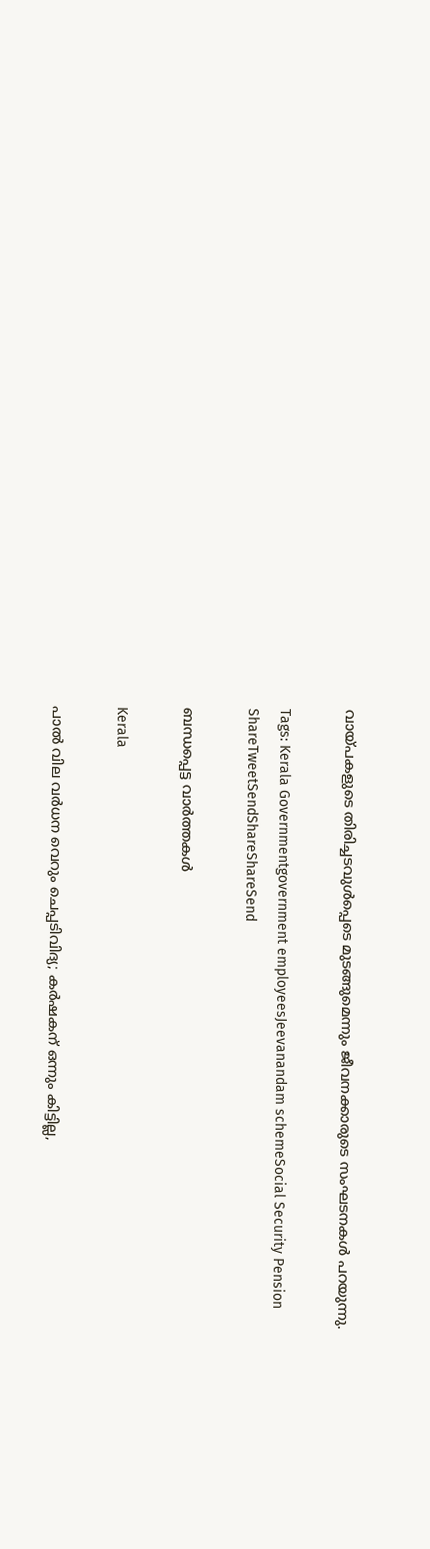വായ്‌പകളുടെ തിരിച്ചടവുള്‍പ്പെടെ മുടങ്ങുമെന്നും ജീവനക്കാരുടെ സംഘടനകള്‍ പറയുന്നു.

Tags: Kerala Governmentgovernment employeesJeevanandam schemeSocial Security Pension
ShareTweetSendShareShareSend

ബന്ധപ്പെട്ട വാര്‍ത്തകള്‍

Kerala

പാല്‍ വില വര്‍ധന വെറും ചെപ്പടിവിദ്യ; കര്‍ഷകന് ഒന്നും കിട്ടില്ല,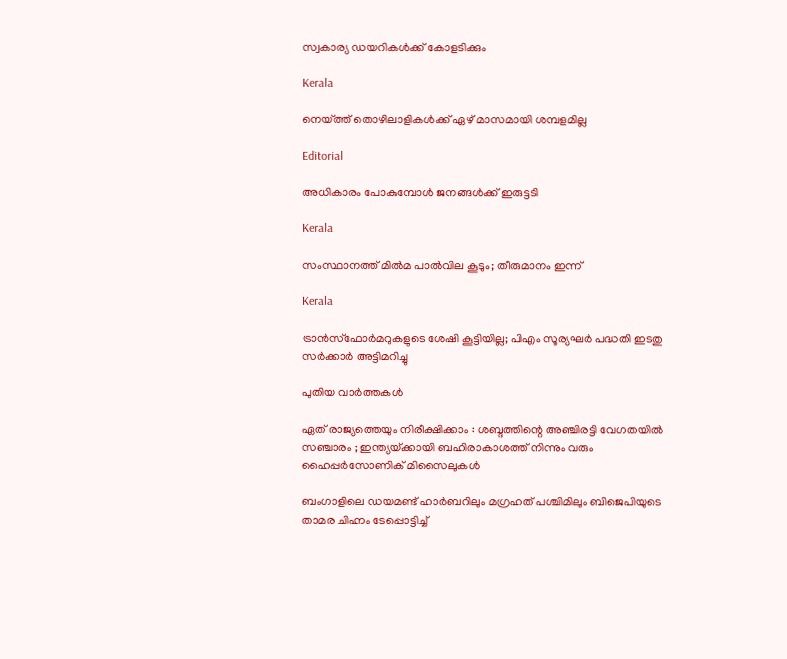സ്വകാര്യ ഡയറികള്‍ക്ക് കോളടിക്കും

Kerala

നെയ്‌ത്ത് തൊഴിലാളികള്‍ക്ക് ഏഴ് മാസമായി ശമ്പളമില്ല

Editorial

അധികാരം പോകുമ്പോള്‍ ജനങ്ങള്‍ക്ക് ഇരുട്ടടി

Kerala

സംസ്ഥാനത്ത് മില്‍മ പാല്‍വില കൂടും; തീരുമാനം ഇന്ന്

Kerala

ട്രാന്‍സ്‌ഫോര്‍മറുകളുടെ ശേഷി കൂട്ടിയില്ല; പിഎം സൂര്യഘര്‍ പദ്ധതി ഇടതു സര്‍ക്കാര്‍ അട്ടിമറിച്ചു

പുതിയ വാര്‍ത്തകള്‍

ഏത് രാജ്യത്തെയും നിരീക്ഷിക്കാം : ശബ്ദത്തിന്റെ അഞ്ചിരട്ടി വേഗതയിൽ സഞ്ചാരം ; ഇന്ത്യയ്‌ക്കായി ബഹിരാകാശത്ത് നിന്നും വരും ഹൈപ്പർസോണിക് മിസൈലുകൾ

ബംഗാളിലെ ഡയമണ്ട് ഹാര്‍ബറിലും മഗ്രഹത് പശ്ചിമിലും ബിജെപിയുടെ താമര ചിഹ്നം ടേപ്പൊട്ടിച്ച്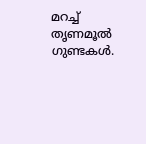മറച്ച് തൃണമൂല്‍ ഗുണ്ടകള്‍.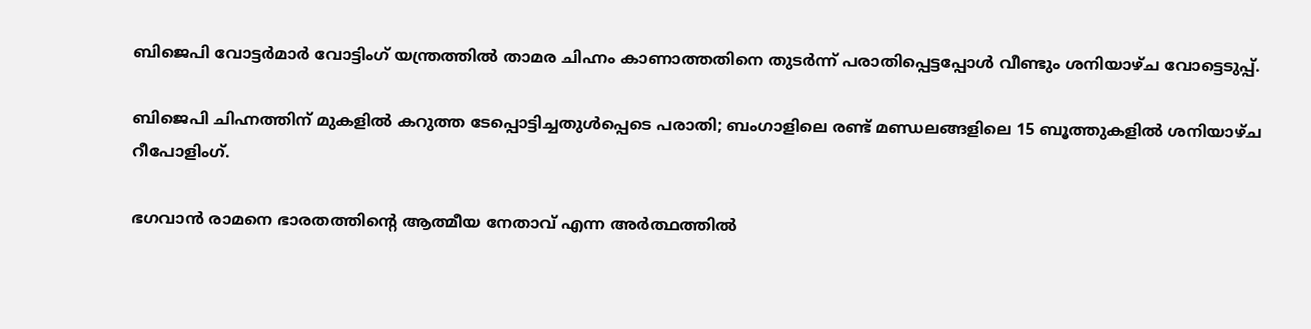ബിജെപി വോട്ടര്‍മാര്‍ വോട്ടിംഗ് യന്ത്രത്തില്‍ താമര ചിഹ്നം കാണാത്തതിനെ തുടര്‍ന്ന് പരാതിപ്പെട്ടപ്പോള്‍ വീണ്ടും ശനിയാഴ്ച വോട്ടെടുപ്പ്.

ബിജെപി ചിഹ്നത്തിന് മുകളില്‍ കറുത്ത ടേപ്പൊട്ടിച്ചതുള്‍പ്പെടെ പരാതി; ബംഗാളിലെ രണ്ട് മണ്ഡലങ്ങളിലെ 15 ബൂത്തുകളിൽ ശനിയാഴ്ച റീപോളിംഗ്.

ഭഗവാന്‍ രാമനെ ഭാരതത്തിന്‍റെ ആത്മീയ നേതാവ് എന്ന അര്‍ത്ഥത്തില്‍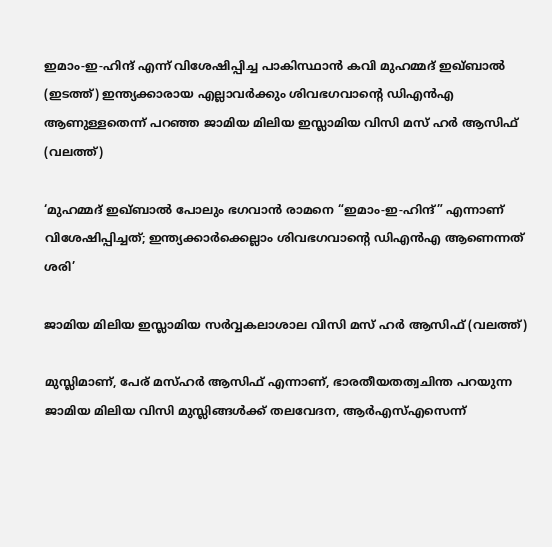ഇമാം-ഇ-ഹിന്ദ് എന്ന് വിശേഷിപ്പിച്ച പാകിസ്ഥാന്‍ കവി മുഹമ്മദ് ഇഖ്ബാല്‍ (ഇടത്ത്) ഇന്ത്യക്കാരായ എല്ലാവര്‍ക്കും ശിവഭഗവാന്‍റെ ഡിഎന്‍എ ആണുള്ളതെന്ന് പറഞ്ഞ ജാമിയ മിലിയ ഇസ്ലാമിയ വിസി മസ് ഹര്‍ ആസിഫ് (വലത്ത്)

‘മുഹമ്മദ് ഇഖ്ബാൽ പോലും ഭഗവാൻ രാമനെ “ഇമാം-ഇ-ഹിന്ദ്” എന്നാണ് വിശേഷിപ്പിച്ചത്; ഇന്ത്യക്കാര്‍ക്കെല്ലാം ശിവഭഗവാന്റെ ഡിഎന്‍എ ആണെന്നത് ശരി’

ജാമിയ മിലിയ ഇസ്ലാമിയ സര്‍വ്വകലാശാല വിസി മസ് ഹര്‍ ആസിഫ് (വലത്ത്)

മുസ്ലിമാണ്, പേര് മസ്ഹര്‍ ആസിഫ് എന്നാണ്, ഭാരതീയതത്വചിന്ത പറയുന്ന ജാമിയ മിലിയ വിസി മുസ്ലിങ്ങള്‍ക്ക് തലവേദന, ആര്‍എസ്എസെന്ന്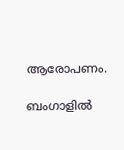ആരോപണം.

ബംഗാളിൽ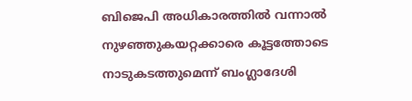ബിജെപി അധികാരത്തിൽ വന്നാൽ നുഴഞ്ഞുകയറ്റക്കാരെ കൂട്ടത്തോടെ നാടുകടത്തുമെന്ന് ബംഗ്ലാദേശി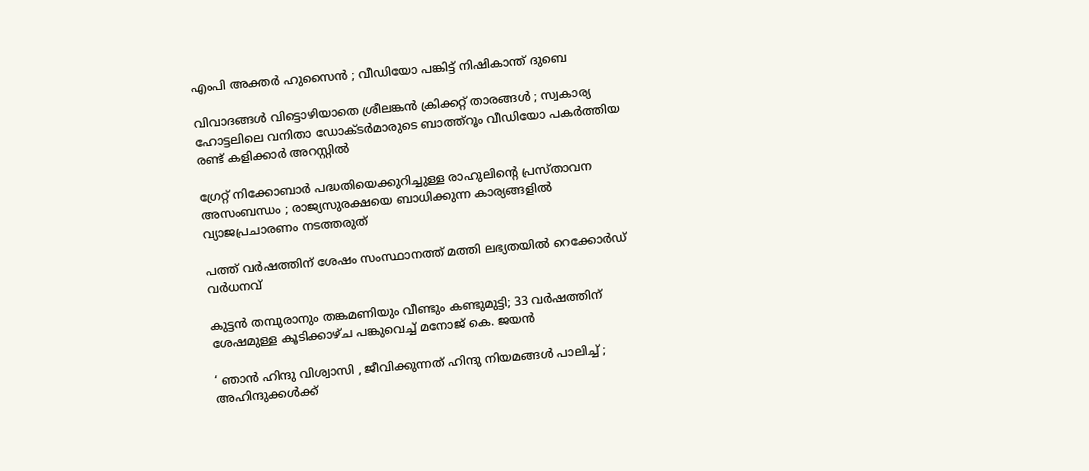എംപി അക്തർ ഹുസൈൻ ; വീഡിയോ പങ്കിട്ട് നിഷികാന്ത് ദുബെ

വിവാദങ്ങൾ വിട്ടൊഴിയാതെ ശ്രീലങ്കൻ ക്രിക്കറ്റ് താരങ്ങൾ ; സ്വകാര്യ ഹോട്ടലിലെ വനിതാ ഡോക്ടർമാരുടെ ബാത്ത്റൂം വീഡിയോ പകർത്തിയ രണ്ട് കളിക്കാർ അറസ്റ്റിൽ

ഗ്രേറ്റ് നിക്കോബാർ പദ്ധതിയെക്കുറിച്ചുള്ള രാഹുലിന്റെ പ്രസ്താവന അസംബന്ധം ; രാജ്യസുരക്ഷയെ ബാധിക്കുന്ന കാര്യങ്ങളിൽ വ്യാജപ്രചാരണം നടത്തരുത്

പത്ത് വർഷത്തിന് ശേഷം സംസ്ഥാനത്ത് മത്തി ലഭ്യതയിൽ റെക്കോർഡ് വർധനവ്

കുട്ടൻ തമ്പുരാനും തങ്കമണിയും വീണ്ടും കണ്ടുമുട്ടി; 33 വർഷത്തിന് ശേഷമുള്ള കൂടിക്കാഴ്ച പങ്കുവെച്ച് മനോജ് കെ. ജയൻ

‘ ഞാൻ ഹിന്ദു വിശ്വാസി , ജീവിക്കുന്നത് ഹിന്ദു നിയമങ്ങൾ പാലിച്ച് ; അഹിന്ദുക്കൾക്ക്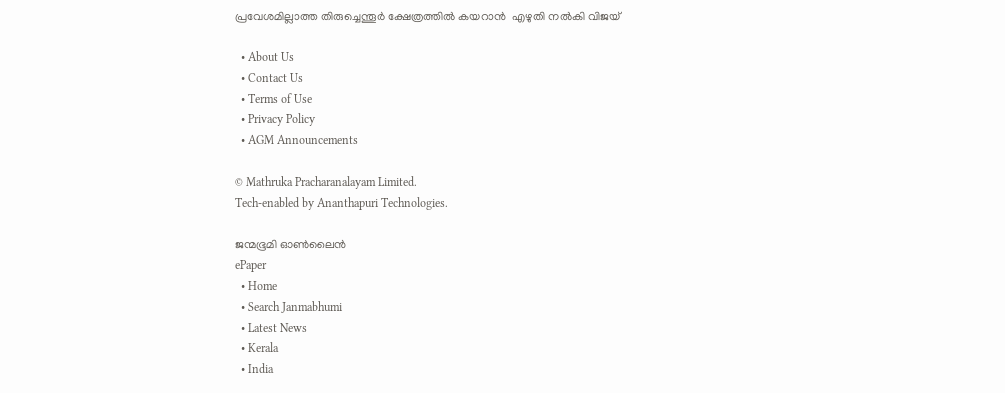പ്രവേശമില്ലാത്ത തിരുച്ചെന്തൂർ ക്ഷേത്രത്തിൽ കയറാൻ  എഴുതി നൽകി വിജയ്

  • About Us
  • Contact Us
  • Terms of Use
  • Privacy Policy
  • AGM Announcements

© Mathruka Pracharanalayam Limited.
Tech-enabled by Ananthapuri Technologies.

ജന്മഭൂമി ഓണ്‍ലൈന്‍
ePaper
  • Home
  • Search Janmabhumi
  • Latest News
  • Kerala
  • India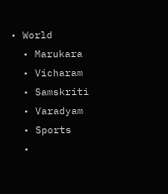• World
  • Marukara
  • Vicharam
  • Samskriti
  • Varadyam
  • Sports
  •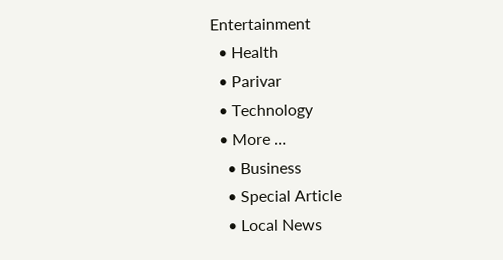Entertainment
  • Health
  • Parivar
  • Technology
  • More …
    • Business
    • Special Article
    • Local News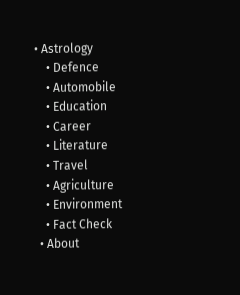• Astrology
    • Defence
    • Automobile
    • Education
    • Career
    • Literature
    • Travel
    • Agriculture
    • Environment
    • Fact Check
  • About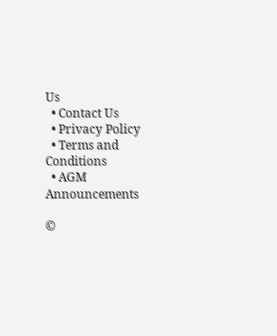Us
  • Contact Us
  • Privacy Policy
  • Terms and Conditions
  • AGM Announcements

©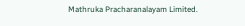Mathruka Pracharanalayam Limited.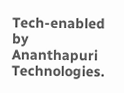Tech-enabled by Ananthapuri Technologies.